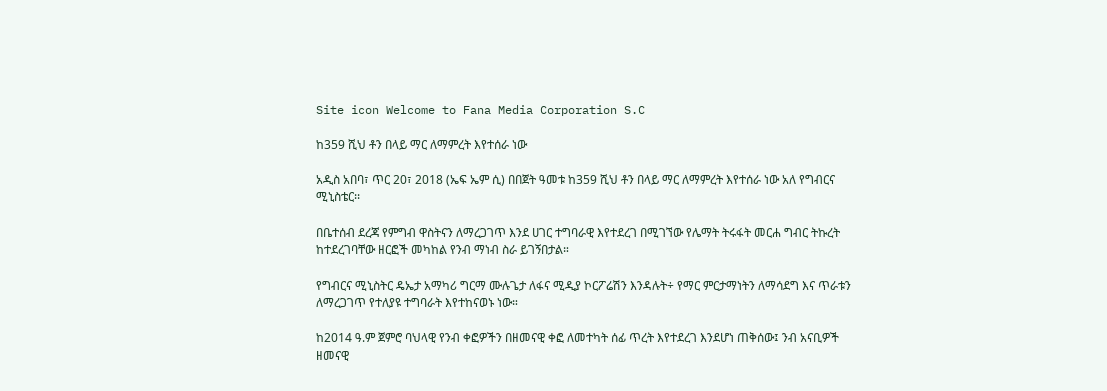Site icon Welcome to Fana Media Corporation S.C

ከ359 ሺህ ቶን በላይ ማር ለማምረት እየተሰራ ነው

አዲስ አበባ፣ ጥር 20፣ 2018 (ኤፍ ኤም ሲ) በበጀት ዓመቱ ከ359 ሺህ ቶን በላይ ማር ለማምረት እየተሰራ ነው አለ የግብርና ሚኒስቴር፡፡

በቤተሰብ ደረጃ የምግብ ዋስትናን ለማረጋገጥ እንደ ሀገር ተግባራዊ እየተደረገ በሚገኘው የሌማት ትሩፋት መርሐ ግብር ትኩረት ከተደረገባቸው ዘርፎች መካከል የንብ ማነብ ስራ ይገኝበታል።

የግብርና ሚኒስትር ዴኤታ አማካሪ ግርማ ሙሉጌታ ለፋና ሚዲያ ኮርፖሬሽን እንዳሉት÷ የማር ምርታማነትን ለማሳደግ እና ጥራቱን ለማረጋገጥ የተለያዩ ተግባራት እየተከናወኑ ነው።

ከ2014 ዓ.ም ጀምሮ ባህላዊ የንብ ቀፎዎችን በዘመናዊ ቀፎ ለመተካት ሰፊ ጥረት እየተደረገ እንደሆነ ጠቅሰው፤ ንብ አናቢዎች ዘመናዊ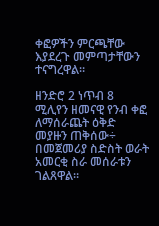ቀፎዎችን ምርጫቸው እያደረጉ መምጣታቸውን ተናግረዋል።

ዘንድሮ 2 ነጥብ 8 ሚሊየን ዘመናዊ የንብ ቀፎ ለማሰራጨት ዕቅድ መያዙን ጠቅሰው÷ በመጀመሪያ ስድስት ወራት አመርቂ ስራ መሰራቱን ገልጸዋል።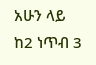አሁን ላይ ከ2 ነጥብ 3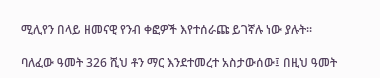ሚሊየን በላይ ዘመናዊ የንብ ቀፎዎች እየተሰራጩ ይገኛሉ ነው ያሉት፡፡

ባለፈው ዓመት 326 ሺህ ቶን ማር እንደተመረተ አስታውሰው፤ በዚህ ዓመት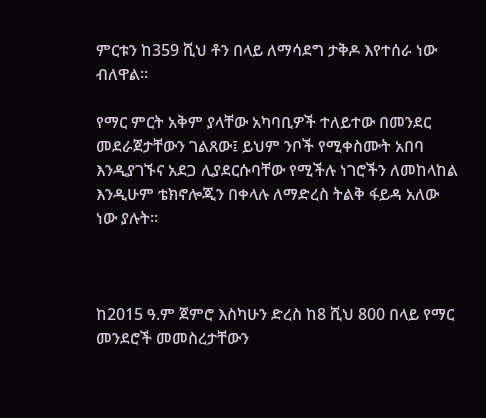ምርቱን ከ359 ሺህ ቶን በላይ ለማሳደግ ታቅዶ እየተሰራ ነው ብለዋል፡፡

የማር ምርት አቅም ያላቸው አካባቢዎች ተለይተው በመንደር መደራጀታቸውን ገልጸው፤ ይህም ንቦች የሚቀስሙት አበባ እንዲያገኙና አደጋ ሊያደርሱባቸው የሚችሉ ነገሮችን ለመከላከል እንዲሁም ቴክኖሎጂን በቀላሉ ለማድረስ ትልቅ ፋይዳ አለው ነው ያሉት፡፡



ከ2015 ዓ.ም ጀምሮ እስካሁን ድረስ ከ8 ሺህ 800 በላይ የማር መንደሮች መመስረታቸውን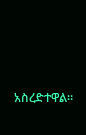አስረድተዋል።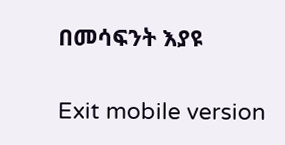በመሳፍንት እያዩ

Exit mobile version